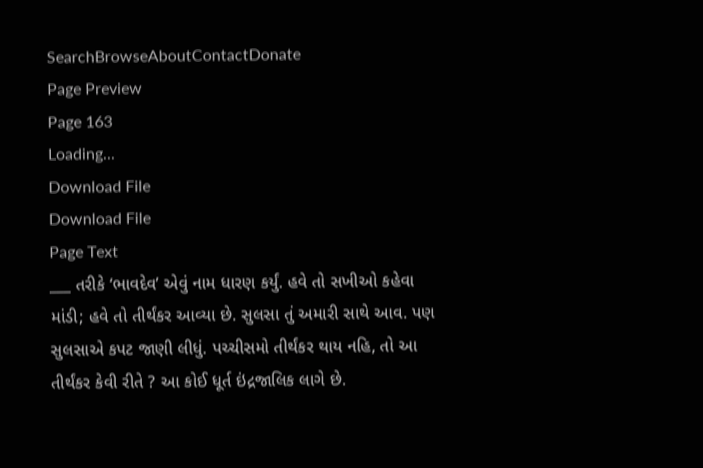SearchBrowseAboutContactDonate
Page Preview
Page 163
Loading...
Download File
Download File
Page Text
___ તરીકે ‘ભાવદેવ’ એવું નામ ધારણ કર્યું. હવે તો સખીઓ કહેવા માંડી; હવે તો તીર્થંકર આવ્યા છે. સુલસા તું અમારી સાથે આવ. પણ સુલસાએ કપટ જાણી લીધું. પચ્ચીસમો તીર્થંકર થાય નહિ, તો આ તીર્થંકર કેવી રીતે ? આ કોઈ ધૂર્ત ઇંદ્રજાલિક લાગે છે.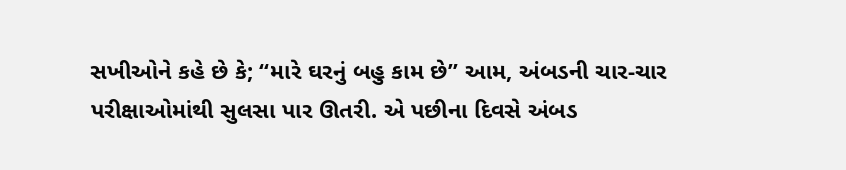સખીઓને કહે છે કે; “મારે ઘરનું બહુ કામ છે” આમ, અંબડની ચાર-ચાર પરીક્ષાઓમાંથી સુલસા પાર ઊતરી. એ પછીના દિવસે અંબડ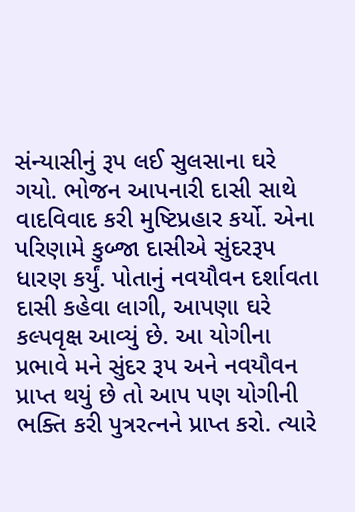સંન્યાસીનું રૂપ લઈ સુલસાના ઘરે ગયો. ભોજન આપનારી દાસી સાથે વાદવિવાદ કરી મુષ્ટિપ્રહાર કર્યો. એના પરિણામે કુબ્જા દાસીએ સુંદરરૂપ ધારણ કર્યું. પોતાનું નવયૌવન દર્શાવતા દાસી કહેવા લાગી, આપણા ઘરે કલ્પવૃક્ષ આવ્યું છે. આ યોગીના પ્રભાવે મને સુંદર રૂપ અને નવયૌવન પ્રાપ્ત થયું છે તો આપ પણ યોગીની ભક્તિ કરી પુત્રરત્નને પ્રાપ્ત કરો. ત્યારે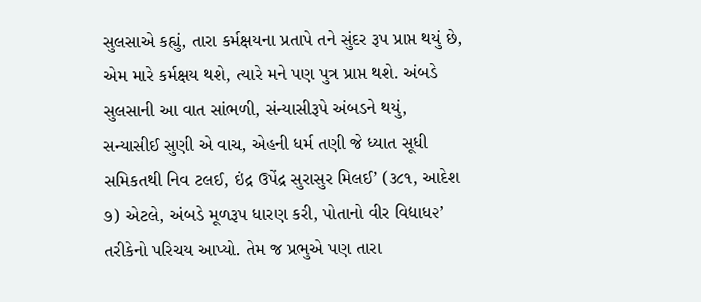સુલસાએ કહ્યું, તારા કર્મક્ષયના પ્રતાપે તને સુંદર રૂપ પ્રાપ્ત થયું છે, એમ મારે કર્મક્ષય થશે, ત્યારે મને પણ પુત્ર પ્રાપ્ત થશે. અંબડે સુલસાની આ વાત સાંભળી, સંન્યાસીરૂપે અંબડને થયું, સન્યાસીઈ સુણી એ વાચ, એહની ધર્મ તણી જે ધ્યાત સૂધી સમિકતથી નિવ ટલઈ, ઇંદ્ર ઉપેંદ્ર સુરાસુર મિલઈ’ (૩૮૧, આદેશ ૭) એટલે, અંબડે મૂળરૂપ ધારણ કરી, પોતાનો વીર વિદ્યાધ૨’ તરીકેનો પરિચય આપ્યો. તેમ જ પ્રભુએ પણ તારા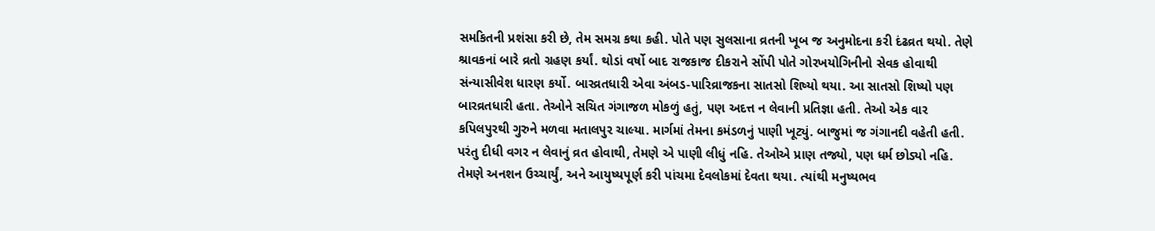સમકિતની પ્રશંસા કરી છે, તેમ સમગ્ર કથા કહી. પોતે પણ સુલસાના વ્રતની ખૂબ જ અનુમોદના કરી દંઢવ્રત થયો. તેણે શ્રાવકનાં બારે વ્રતો ગ્રહણ કર્યાં. થોડાં વર્ષો બાદ રાજકાજ દીકરાને સોંપી પોતે ગોરખયોગિનીનો સેવક હોવાથી સંન્યાસીવેશ ધારણ કર્યો. બારવ્રતધારી એવા અંબડ-પારિવ્રાજકના સાતસો શિષ્યો થયા. આ સાતસો શિષ્યો પણ બારવ્રતધારી હતા. તેઓને સચિત ગંગાજળ મોકળું હતું, પણ અદત્ત ન લેવાની પ્રતિજ્ઞા હતી. તેઓ એક વાર કપિલપુરથી ગુરુને મળવા મતાલપુર ચાલ્યા. માર્ગમાં તેમના કમંડળનું પાણી ખૂટ્યું. બાજુમાં જ ગંગાનદી વહેતી હતી. પરંતુ દીધી વગર ન લેવાનું વ્રત હોવાથી, તેમણે એ પાણી લીધું નહિ. તેઓએ પ્રાણ તજ્યો, પણ ધર્મ છોડ્યો નહિ. તેમણે અનશન ઉચ્ચાર્યું, અને આયુષ્યપૂર્ણ કરી પાંચમા દેવલોકમાં દેવતા થયા. ત્યાંથી મનુષ્યભવ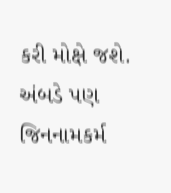કરી મોક્ષે જશે. અંબડે પણ જિનનામકર્મ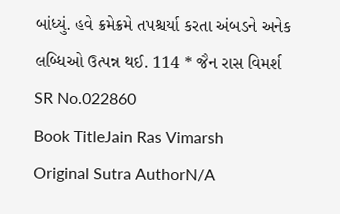બાંધ્યું. હવે ક્રમેક્રમે તપશ્ચર્યા કરતા અંબડને અનેક લબ્ધિઓ ઉત્પન્ન થઈ. 114 * જૈન રાસ વિમર્શ
SR No.022860
Book TitleJain Ras Vimarsh
Original Sutra AuthorN/A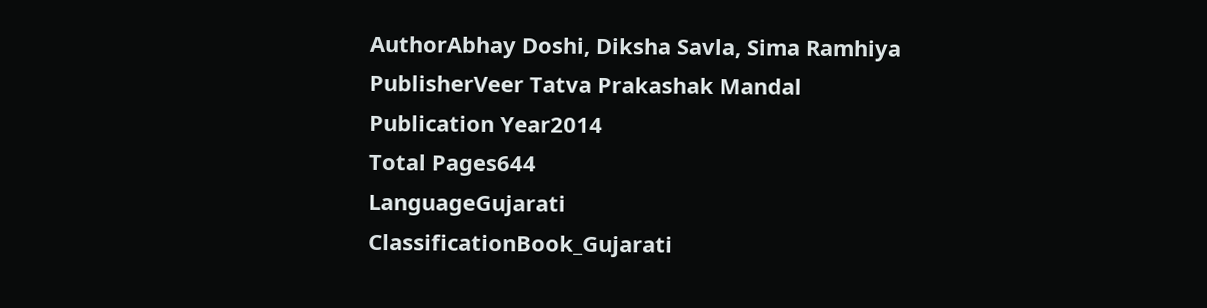AuthorAbhay Doshi, Diksha Savla, Sima Ramhiya
PublisherVeer Tatva Prakashak Mandal
Publication Year2014
Total Pages644
LanguageGujarati
ClassificationBook_Gujarati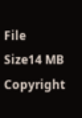File Size14 MB
Copyright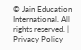© Jain Education International. All rights reserved. | Privacy Policy